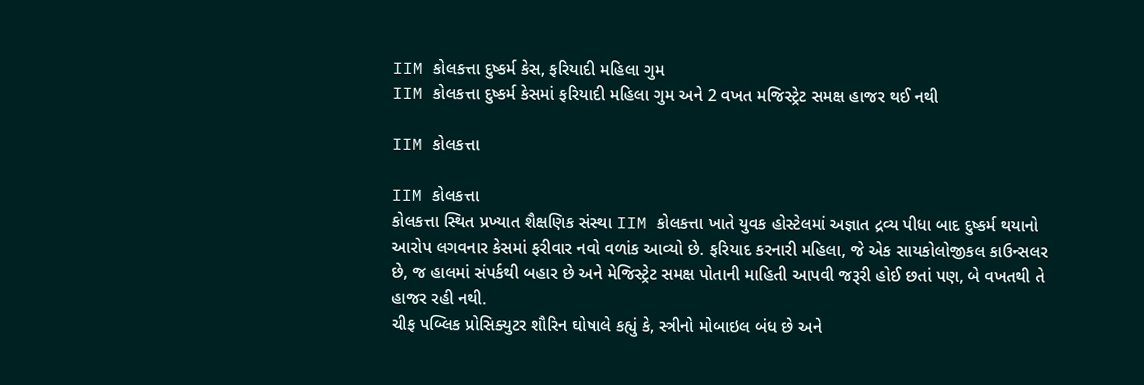IIM કોલકત્તા દુષ્કર્મ કેસ, ફરિયાદી મહિલા ગુમ
IIM કોલકત્તા દુષ્કર્મ કેસમાં ફરિયાદી મહિલા ગુમ અને 2 વખત મજિસ્ટ્રેટ સમક્ષ હાજર થઈ નથી

IIM કોલકત્તા

IIM કોલકત્તા
કોલકત્તા સ્થિત પ્રખ્યાત શૈક્ષણિક સંસ્થા IIM કોલકત્તા ખાતે યુવક હોસ્ટેલમાં અજ્ઞાત દ્રવ્ય પીધા બાદ દુષ્કર્મ થયાનો આરોપ લગવનાર કેસમાં ફરીવાર નવો વળાંક આવ્યો છે. ફરિયાદ કરનારી મહિલા, જે એક સાયકોલોજીકલ કાઉન્સલર છે, જ હાલમાં સંપર્કથી બહાર છે અને મેજિસ્ટ્રેટ સમક્ષ પોતાની માહિતી આપવી જરૂરી હોઈ છતાં પણ, બે વખતથી તે હાજર રહી નથી.
ચીફ પબ્લિક પ્રોસિક્યુટર શૌરિન ઘોષાલે કહ્યું કે, સ્ત્રીનો મોબાઇલ બંધ છે અને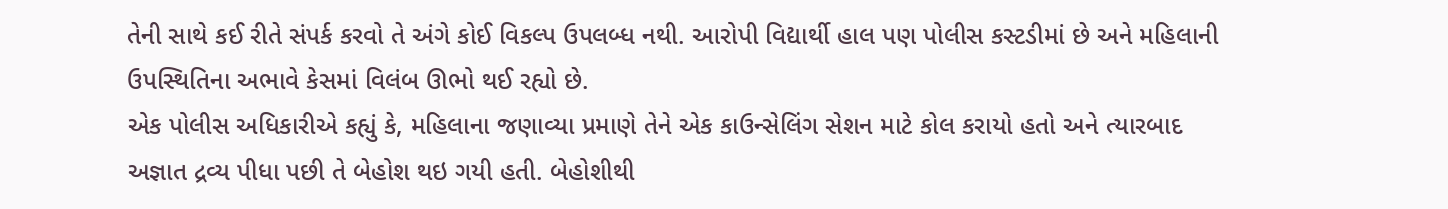તેની સાથે કઈ રીતે સંપર્ક કરવો તે અંગે કોઈ વિકલ્પ ઉપલબ્ધ નથી. આરોપી વિદ્યાર્થી હાલ પણ પોલીસ કસ્ટડીમાં છે અને મહિલાની ઉપસ્થિતિના અભાવે કેસમાં વિલંબ ઊભો થઈ રહ્યો છે.
એક પોલીસ અધિકારીએ કહ્યું કે, મહિલાના જણાવ્યા પ્રમાણે તેને એક કાઉન્સેલિંગ સેશન માટે કોલ કરાયો હતો અને ત્યારબાદ અજ્ઞાત દ્રવ્ય પીધા પછી તે બેહોશ થઇ ગયી હતી. બેહોશીથી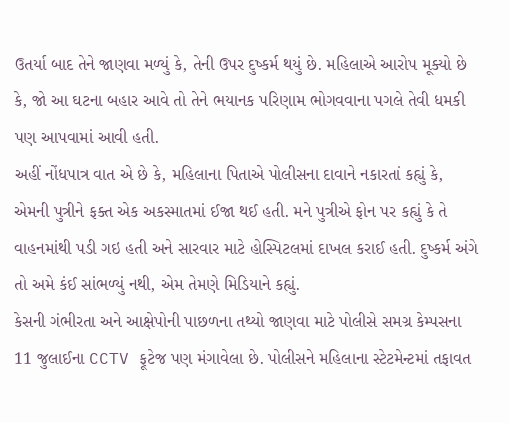ઉતર્યા બાદ તેને જાણવા મળ્યું કે, તેની ઉપર દુષ્કર્મ થયું છે. મહિલાએ આરોપ મૂક્યો છે કે, જો આ ઘટના બહાર આવે તો તેને ભયાનક પરિણામ ભોગવવાના પગલે તેવી ધમકી પણ આપવામાં આવી હતી.
અહીં નોંધપાત્ર વાત એ છે કે, મહિલાના પિતાએ પોલીસના દાવાને નકારતાં કહ્યું કે, એમની પુત્રીને ફક્ત એક અકસ્માતમાં ઈજા થઈ હતી. મને પુત્રીએ ફોન પર કહ્યું કે તે વાહનમાંથી પડી ગઇ હતી અને સારવાર માટે હોસ્પિટલમાં દાખલ કરાઈ હતી. દુષ્કર્મ અંગે તો અમે કંઈ સાંભળ્યું નથી, એમ તેમણે મિડિયાને કહ્યું.
કેસની ગંભીરતા અને આક્ષેપોની પાછળના તથ્યો જાણવા માટે પોલીસે સમગ્ર કેમ્પસના 11 જુલાઈના CCTV ફૂટેજ પણ મંગાવેલા છે. પોલીસને મહિલાના સ્ટેટમેન્ટમાં તફાવત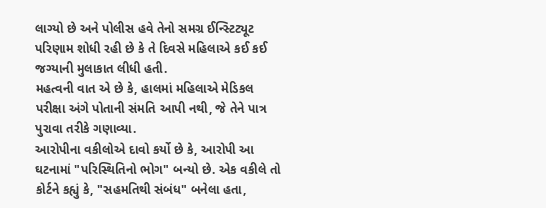લાગ્યો છે અને પોલીસ હવે તેનો સમગ્ર ઈન્સ્ટિટ્યૂટ પરિણામ શોધી રહી છે કે તે દિવસે મહિલાએ કઈ કઈ જગ્યાની મુલાકાત લીધી હતી.
મહત્વની વાત એ છે કે, હાલમાં મહિલાએ મેડિકલ પરીક્ષા અંગે પોતાની સંમતિ આપી નથી, જે તેને પાત્ર પુરાવા તરીકે ગણાવ્યા.
આરોપીના વકીલોએ દાવો કર્યો છે કે, આરોપી આ ઘટનામાં "પરિસ્થિતિનો ભોગ" બન્યો છે. એક વકીલે તો કોર્ટને કહ્યું કે, "સહમતિથી સંબંધ" બનેલા હતા,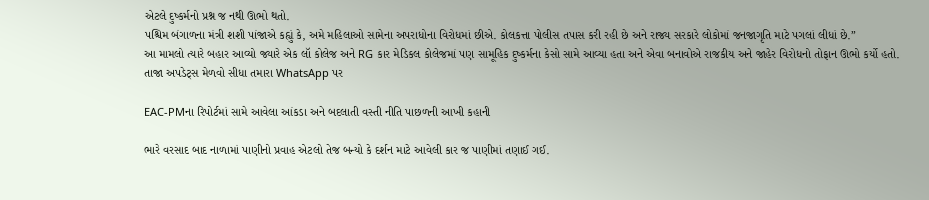એટલે દુષ્કર્મનો પ્રશ્ન જ નથી ઊભો થતો.
પશ્ચિમ બંગાળના મંત્રી શશી પાંજાએ કહ્યું કે, અમે મહિલાઓ સામેના અપરાધોના વિરોધમાં છીએ. કોલકત્તા પોલીસ તપાસ કરી રહી છે અને રાજ્ય સરકારે લોકોમાં જનજાગૃતિ માટે પગલાં લીધાં છે.”
આ મામલો ત્યારે બહાર આવ્યો જ્યારે એક લૉ કોલેજ અને RG કાર મેડિકલ કોલેજમાં પણ સામૂહિક દુષ્કર્મના કેસો સામે આવ્યા હતા અને એવા બનાવોએ રાજકીય અને જાહેર વિરોધનો તોફાન ઊભો કર્યો હતો.
તાજા અપડેટ્સ મેળવો સીધા તમારા WhatsApp પર

EAC-PMના રિપોર્ટમાં સામે આવેલા આંકડા અને બદલાતી વસ્તી નીતિ પાછળની આખી કહાની

ભારે વરસાદ બાદ નાળામાં પાણીનો પ્રવાહ એટલો તેજ બન્યો કે દર્શન માટે આવેલી કાર જ પાણીમાં તણાઈ ગઈ.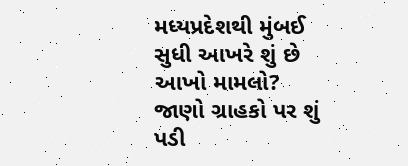મધ્યપ્રદેશથી મુંબઈ સુધી આખરે શું છે આખો મામલો? જાણો ગ્રાહકો પર શું પડી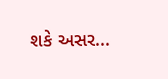શકે અસર...